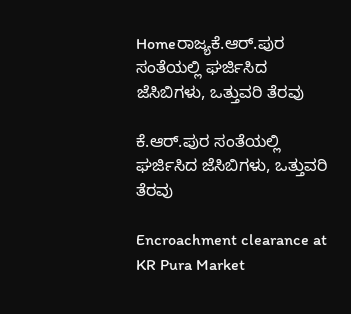Homeರಾಜ್ಯಕೆ.ಆರ್‌.ಪುರ ಸಂತೆಯಲ್ಲಿ ಘರ್ಜಿಸಿದ ಜೆಸಿಬಿಗಳು, ಒತ್ತುವರಿ ತೆರವು

ಕೆ.ಆರ್‌.ಪುರ ಸಂತೆಯಲ್ಲಿ ಘರ್ಜಿಸಿದ ಜೆಸಿಬಿಗಳು, ಒತ್ತುವರಿ ತೆರವು

Encroachment clearance at KR Pura Market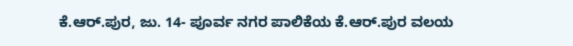ಕೆ.ಆರ್‌.ಪುರ, ಜು. 14- ಪೂರ್ವ ನಗರ ಪಾಲಿಕೆಯ ಕೆ.ಆರ್‌.ಪುರ ವಲಯ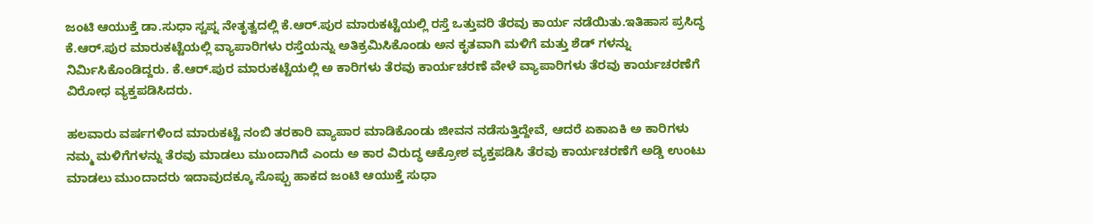ಜಂಟಿ ಆಯುಕ್ತೆ ಡಾ.ಸುಧಾ ಸ್ವಪ್ನ ನೇತೃತ್ವದಲ್ಲಿ ಕೆ.ಆರ್‌.ಪುರ ಮಾರುಕಟ್ಟೆಯಲ್ಲಿ ರಸ್ತೆ ಒತ್ತುವರಿ ತೆರವು ಕಾರ್ಯ ನಡೆಯಿತು.ಇತಿಹಾಸ ಪ್ರಸಿದ್ಧ ಕೆ.ಆರ್‌.ಪುರ ಮಾರುಕಟ್ಟೆಯಲ್ಲಿ ವ್ಯಾಪಾರಿಗಳು ರಸ್ತೆಯನ್ನು ಅತಿಕ್ರಮಿಸಿಕೊಂಡು ಅನ ಕೃತವಾಗಿ ಮಳಿಗೆ ಮತ್ತು ಶೆಡ್‌ ಗಳನ್ನು ನಿರ್ಮಿಸಿಕೊಂಡಿದ್ದರು. ಕೆ.ಆರ್‌.ಪುರ ಮಾರುಕಟ್ಟೆಯಲ್ಲಿ ಅ ಕಾರಿಗಳು ತೆರವು ಕಾರ್ಯಚರಣೆ ವೇಳೆ ವ್ಯಾಪಾರಿಗಳು ತೆರವು ಕಾರ್ಯಚರಣೆಗೆ ವಿರೋಧ ವ್ಯಕ್ತಪಡಿಸಿದರು.

ಹಲವಾರು ವರ್ಷಗಳಿಂದ ಮಾರುಕಟ್ಟೆ ನಂಬಿ ತರಕಾರಿ ವ್ಯಾಪಾರ ಮಾಡಿಕೊಂಡು ಜೀವನ ನಡೆಸುತ್ತಿದ್ದೇವೆ, ಆದರೆ ಏಕಾಏಕಿ ಅ ಕಾರಿಗಳು ನಮ್ಮ ಮಳಿಗೆಗಳನ್ನು ತೆರವು ಮಾಡಲು ಮುಂದಾಗಿದೆ ಎಂದು ಅ ಕಾರ ವಿರುದ್ಧ ಆಕ್ರೋಶ ವ್ಯಕ್ತಪಡಿಸಿ ತೆರವು ಕಾರ್ಯಚರಣೆಗೆ ಅಡ್ಡಿ ಉಂಟು ಮಾಡಲು ಮುಂದಾದರು ಇದಾವುದಕ್ಕೂ ಸೊಪ್ಪು ಹಾಕದ ಜಂಟಿ ಆಯುಕ್ತೆ ಸುಧಾ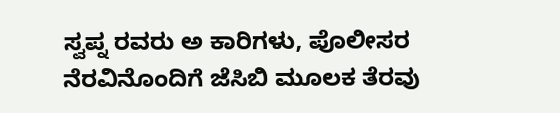ಸ್ವಪ್ನ ರವರು ಅ ಕಾರಿಗಳು, ಪೊಲೀಸರ ನೆರವಿನೊಂದಿಗೆ ಜೆಸಿಬಿ ಮೂಲಕ ತೆರವು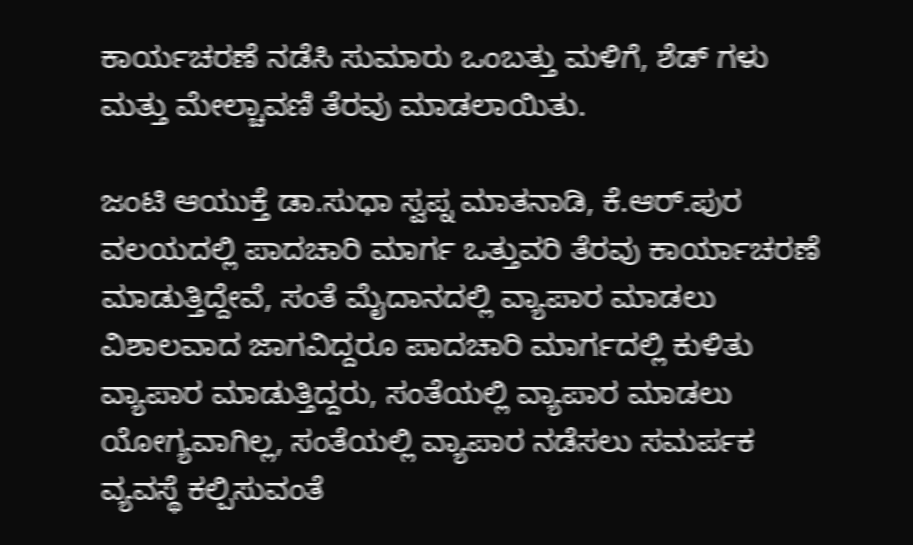ಕಾರ್ಯಚರಣೆ ನಡೆಸಿ ಸುಮಾರು ಒಂಬತ್ತು ಮಳಿಗೆ, ಶೆಡ್‌ ಗಳು ಮತ್ತು ಮೇಲ್ಚಾವಣಿ ತೆರವು ಮಾಡಲಾಯಿತು.

ಜಂಟಿ ಆಯುಕ್ತೆ ಡಾ.ಸುಧಾ ಸ್ವಪ್ನ ಮಾತನಾಡಿ, ಕೆ.ಆರ್‌.ಪುರ ವಲಯದಲ್ಲಿ ಪಾದಚಾರಿ ಮಾರ್ಗ ಒತ್ತುವರಿ ತೆರವು ಕಾರ್ಯಾಚರಣೆ ಮಾಡುತ್ತಿದ್ದೇವೆ, ಸಂತೆ ಮೈದಾನದಲ್ಲಿ ವ್ಯಾಪಾರ ಮಾಡಲು ವಿಶಾಲವಾದ ಜಾಗವಿದ್ದರೂ ಪಾದಚಾರಿ ಮಾರ್ಗದಲ್ಲಿ ಕುಳಿತು ವ್ಯಾಪಾರ ಮಾಡುತ್ತಿದ್ದರು, ಸಂತೆಯಲ್ಲಿ ವ್ಯಾಪಾರ ಮಾಡಲು ಯೋಗ್ಯವಾಗಿಲ್ಲ, ಸಂತೆಯಲ್ಲಿ ವ್ಯಾಪಾರ ನಡೆಸಲು ಸಮರ್ಪಕ ವ್ಯವಸ್ಥೆ ಕಲ್ಪಿಸುವಂತೆ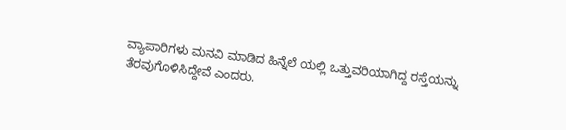ವ್ಯಾಪಾರಿಗಳು ಮನವಿ ಮಾಡಿದ ಹಿನ್ನೆಲೆ ಯಲ್ಲಿ ಒತ್ತುವರಿಯಾಗಿದ್ದ ರಸ್ತೆಯನ್ನು ತೆರವುಗೊಳಿಸಿದ್ದೇವೆ ಎಂದರು.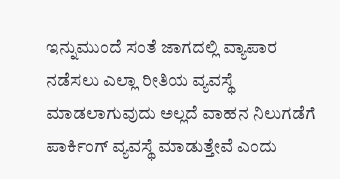ಇನ್ನುಮುಂದೆ ಸಂತೆ ಜಾಗದಲ್ಲಿ ವ್ಯಾಪಾರ ನಡೆಸಲು ಎಲ್ಲಾ ರೀತಿಯ ವ್ಯವಸ್ಥೆ ಮಾಡಲಾಗುವುದು ಅಲ್ಲದೆ ವಾಹನ ನಿಲುಗಡೆಗೆ ಪಾರ್ಕಿಂಗ್‌ ವ್ಯವಸ್ಥೆ ಮಾಡುತ್ತೇವೆ ಎಂದು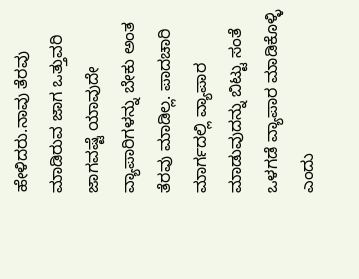ಹೇಳಿದರು.ನಾವು ತೆರವು ಮಾಡಿರುವ ಜಾಗ ಒತ್ತುವರಿ ಜಾಗವಷ್ಟೆ ಯಾವುದೇ ವ್ಯಾಪಾರಿಗಳನ್ನು ಬೇಕು ಅಂತ ತೆರವು ಮಾಡಿಲ್ಲ. ಪಾದಚಾರಿ ಮಾರ್ಗದಲ್ಲಿ ವ್ಯಾಪಾರ ಮಾಡುವುದನ್ನು ಬಿಟ್ಟು ಸಂತೆ ಒಳಗಡೆ ವ್ಯಾಪಾರ ಮಾಡಿಕೊಳ್ಳಿ ಎಂದು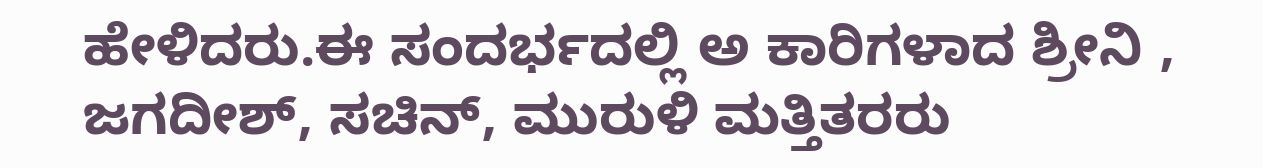ಹೇಳಿದರು.ಈ ಸಂದರ್ಭದಲ್ಲಿ ಅ ಕಾರಿಗಳಾದ ಶ್ರೀನಿ , ಜಗದೀಶ್‌, ಸಚಿನ್‌, ಮುರುಳಿ ಮತ್ತಿತರರು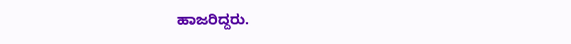ಹಾಜರಿದ್ದರು.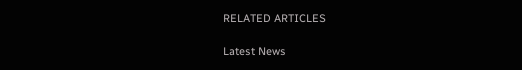RELATED ARTICLES

Latest News